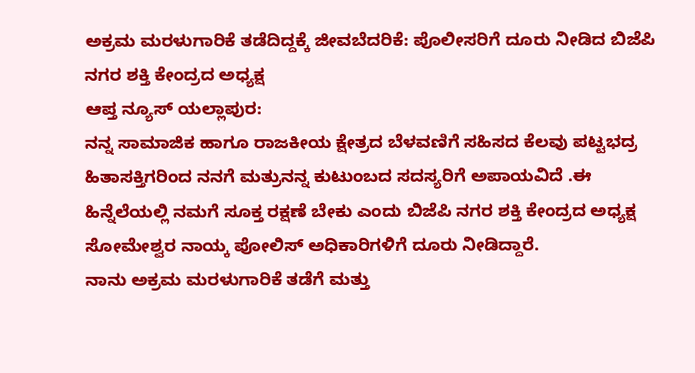ಅಕ್ರಮ ಮರಳುಗಾರಿಕೆ ತಡೆದಿದ್ದಕ್ಕೆ ಜೀವಬೆದರಿಕೆ: ಪೊಲೀಸರಿಗೆ ದೂರು ನೀಡಿದ ಬಿಜೆಪಿ ನಗರ ಶಕ್ತಿ ಕೇಂದ್ರದ ಅಧ್ಯಕ್ಷ
ಆಪ್ತ ನ್ಯೂಸ್ ಯಲ್ಲಾಪುರ:
ನನ್ನ ಸಾಮಾಜಿಕ ಹಾಗೂ ರಾಜಕೀಯ ಕ್ಷೇತ್ರದ ಬೆಳವಣಿಗೆ ಸಹಿಸದ ಕೆಲವು ಪಟ್ಟಭದ್ರ ಹಿತಾಸಕ್ತಿಗರಿಂದ ನನಗೆ ಮತ್ರುನನ್ನ ಕುಟುಂಬದ ಸದಸ್ಯರಿಗೆ ಅಪಾಯವಿದೆ .ಈ ಹಿನ್ನೆಲೆಯಲ್ಲಿ ನಮಗೆ ಸೂಕ್ತ ರಕ್ಷಣೆ ಬೇಕು ಎಂದು ಬಿಜೆಪಿ ನಗರ ಶಕ್ತಿ ಕೇಂದ್ರದ ಅಧ್ಯಕ್ಷ ಸೋಮೇಶ್ವರ ನಾಯ್ಕ ಪೋಲಿಸ್ ಅಧಿಕಾರಿಗಳಿಗೆ ದೂರು ನೀಡಿದ್ದಾರೆ.
ನಾನು ಅಕ್ರಮ ಮರಳುಗಾರಿಕೆ ತಡೆಗೆ ಮತ್ತು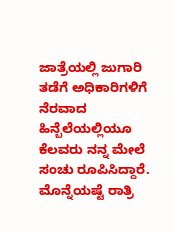ಜಾತ್ರೆಯಲ್ಲಿ ಜುಗಾರಿ ತಡೆಗೆ ಅಧಿಕಾರಿಗಳಿಗೆ ನೆರವಾದ ಹಿನ್ಬೆಲೆಯಲ್ಲಿಯೂ ಕೆಲವರು ನನ್ನ ಮೇಲೆ ಸಂಚು ರೂಪಿಸಿದ್ದಾರೆ. ಮೊನ್ನೆಯಷ್ಟೆ ರಾತ್ರಿ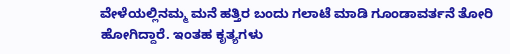ವೇಳೆಯಲ್ಲಿನಮ್ಮ ಮನೆ ಹತ್ತಿರ ಬಂದು ಗಲಾಟೆ ಮಾಡಿ ಗೂಂಡಾವರ್ತನೆ ತೋರಿ ಹೋಗಿದ್ದಾರೆ. ಇಂತಹ ಕೃತ್ಯಗಳು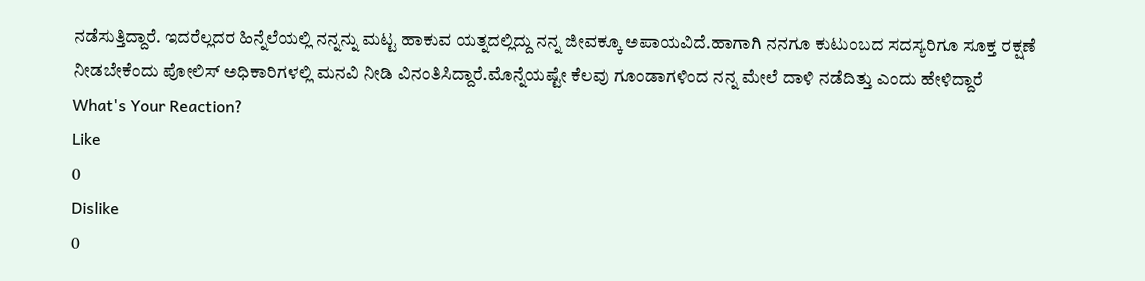ನಡೆಸುತ್ತಿದ್ದಾರೆ. ಇದರೆಲ್ಲದರ ಹಿನ್ನೆಲೆಯಲ್ಲಿ ನನ್ನನ್ನು ಮಟ್ಟ ಹಾಕುವ ಯತ್ನದಲ್ಲಿದ್ದು ನನ್ನ ಜೀವಕ್ಕೂ ಅಪಾಯವಿದೆ.ಹಾಗಾಗಿ ನನಗೂ ಕುಟುಂಬದ ಸದಸ್ಯರಿಗೂ ಸೂಕ್ತ ರಕ್ಷಣೆ ನೀಡಬೇಕೆಂದು ಪೋಲಿಸ್ ಅಧಿಕಾರಿಗಳಲ್ಲಿ ಮನವಿ ನೀಡಿ ವಿನಂತಿಸಿದ್ದಾರೆ.ಮೊನ್ನೆಯಷ್ಟೇ ಕೆಲವು ಗೂಂಡಾಗಳಿಂದ ನನ್ನ ಮೇಲೆ ದಾಳಿ ನಡೆದಿತ್ತು ಎಂದು ಹೇಳಿದ್ದಾರೆ
What's Your Reaction?
Like
0
Dislike
0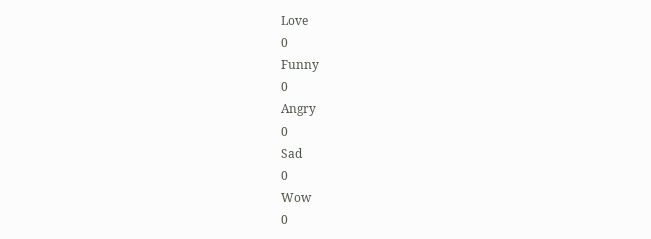Love
0
Funny
0
Angry
0
Sad
0
Wow
0